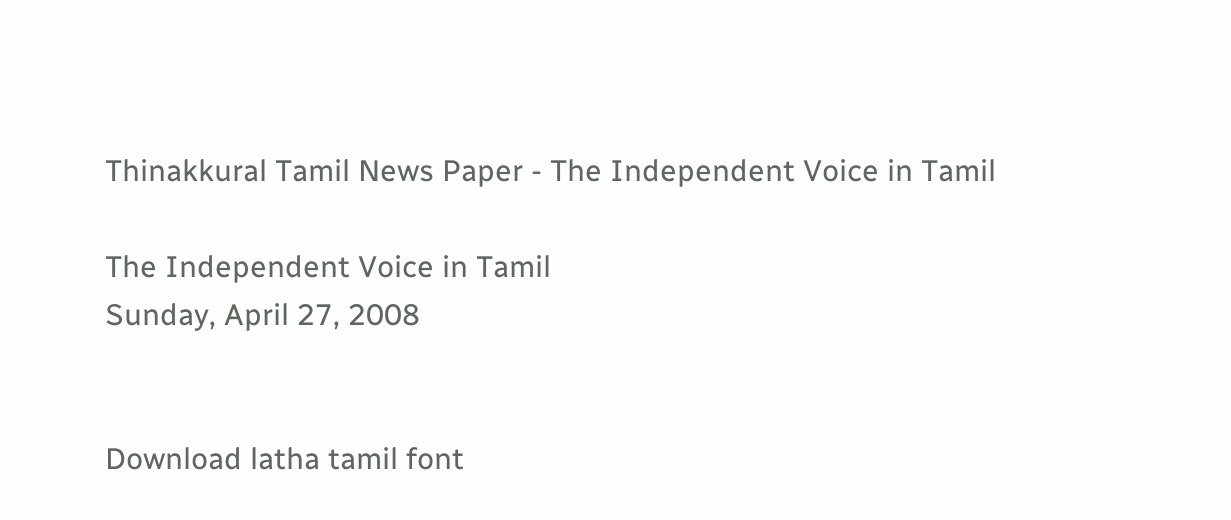Thinakkural Tamil News Paper - The Independent Voice in Tamil

The Independent Voice in Tamil
Sunday, April 27, 2008


Download latha tamil font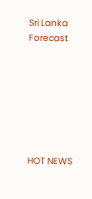Sri Lanka Forecast







HOT NEWS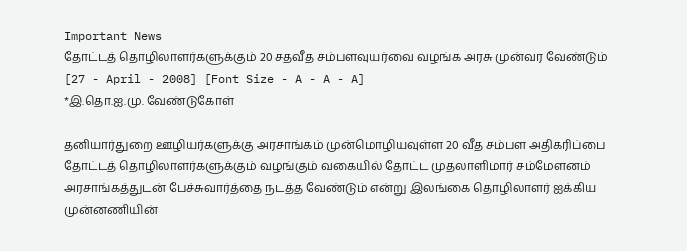Important News
தோட்டத் தொழிலாளர்களுக்கும் 20 சதவீத சம்பளவுயர்வை வழங்க அரசு முன்வர வேண்டும்
[27 - April - 2008] [Font Size - A - A - A]
*இ.தொ.ஐ.மு. வேண்டுகோள்

தனியார்துறை ஊழியர்களுக்கு அரசாங்கம் முன்மொழியவுள்ள 20 வீத சம்பள அதிகரிப்பை தோட்டத் தொழிலாளர்களுக்கும் வழங்கும் வகையில் தோட்ட முதலாளிமார் சம்மேளனம் அரசாங்கத்துடன் பேச்சுவார்த்தை நடத்த வேண்டும் என்று இலங்கை தொழிலாளர் ஐக்கிய முன்னணியின்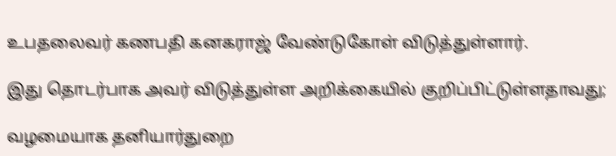உபதலைவர் கணபதி கனகராஜ் வேண்டுகோள் விடுத்துள்ளார்.

இது தொடர்பாக அவர் விடுத்துள்ள அறிக்கையில் குறிப்பிட்டுள்ளதாவது;

வழமையாக தனியார்துறை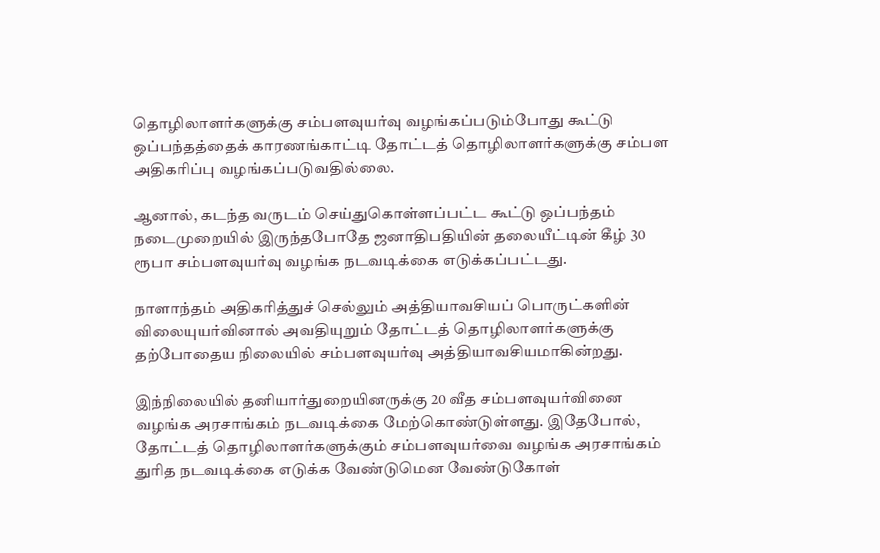தொழிலாளர்களுக்கு சம்பளவுயர்வு வழங்கப்படும்போது கூட்டு ஒப்பந்தத்தைக் காரணங்காட்டி தோட்டத் தொழிலாளர்களுக்கு சம்பள அதிகரிப்பு வழங்கப்படுவதில்லை.

ஆனால், கடந்த வருடம் செய்துகொள்ளப்பட்ட கூட்டு ஒப்பந்தம் நடைமுறையில் இருந்தபோதே ஜனாதிபதியின் தலையீட்டின் கீழ் 30 ரூபா சம்பளவுயர்வு வழங்க நடவடிக்கை எடுக்கப்பட்டது.

நாளாந்தம் அதிகரித்துச் செல்லும் அத்தியாவசியப் பொருட்களின் விலையுயர்வினால் அவதியுறும் தோட்டத் தொழிலாளர்களுக்கு தற்போதைய நிலையில் சம்பளவுயர்வு அத்தியாவசியமாகின்றது.

இந்நிலையில் தனியார்துறையினருக்கு 20 வீத சம்பளவுயர்வினை வழங்க அரசாங்கம் நடவடிக்கை மேற்கொண்டுள்ளது. இதேபோல், தோட்டத் தொழிலாளர்களுக்கும் சம்பளவுயர்வை வழங்க அரசாங்கம் துரித நடவடிக்கை எடுக்க வேண்டுமென வேண்டுகோள்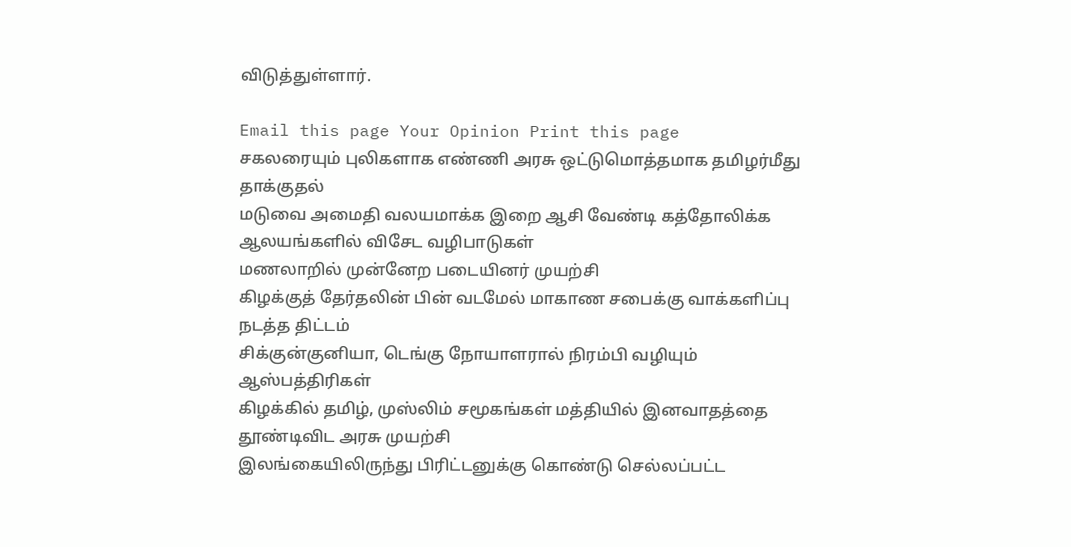விடுத்துள்ளார்.

Email this page Your Opinion Print this page
சகலரையும் புலிகளாக எண்ணி அரசு ஒட்டுமொத்தமாக தமிழர்மீது தாக்குதல்
மடுவை அமைதி வலயமாக்க இறை ஆசி வேண்டி கத்தோலிக்க ஆலயங்களில் விசேட வழிபாடுகள்
மணலாறில் முன்னேற படையினர் முயற்சி
கிழக்குத் தேர்தலின் பின் வடமேல் மாகாண சபைக்கு வாக்களிப்பு நடத்த திட்டம்
சிக்குன்குனியா, டெங்கு நோயாளரால் நிரம்பி வழியும் ஆஸ்பத்திரிகள்
கிழக்கில் தமிழ், முஸ்லிம் சமூகங்கள் மத்தியில் இனவாதத்தை தூண்டிவிட அரசு முயற்சி
இலங்கையிலிருந்து பிரிட்டனுக்கு கொண்டு செல்லப்பட்ட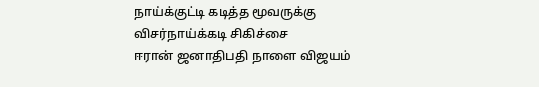நாய்க்குட்டி கடித்த மூவருக்கு விசர்நாய்க்கடி சிகிச்சை
ஈரான் ஜனாதிபதி நாளை விஜயம்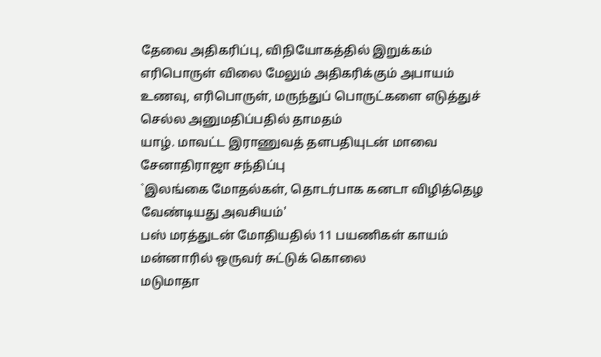தேவை அதிகரிப்பு, விநியோகத்தில் இறுக்கம் எரிபொருள் விலை மேலும் அதிகரிக்கும் அபாயம்
உணவு, எரிபொருள், மருந்துப் பொருட்களை எடுத்துச் செல்ல அனுமதிப்பதில் தாமதம்
யாழ். மாவட்ட இராணுவத் தளபதியுடன் மாவை சேனாதிராஜா சந்திப்பு
`இலங்கை மோதல்கள், தொடர்பாக கனடா விழித்தெழ வேண்டியது அவசியம்'
பஸ் மரத்துடன் மோதியதில் 11 பயணிகள் காயம்
மன்னாரில் ஒருவர் சுட்டுக் கொலை
மடுமாதா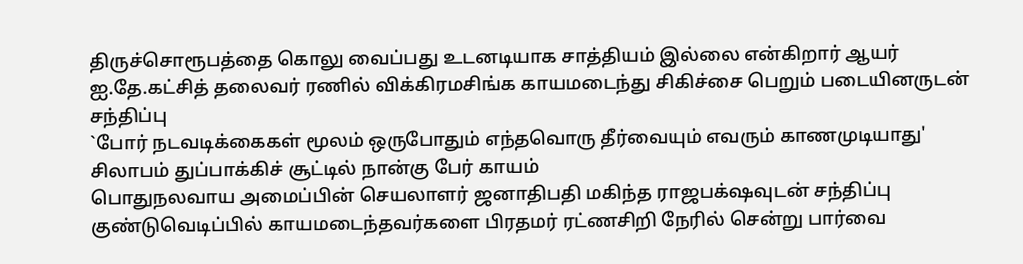திருச்சொரூபத்தை கொலு வைப்பது உடனடியாக சாத்தியம் இல்லை என்கிறார் ஆயர்
ஐ.தே.கட்சித் தலைவர் ரணில் விக்கிரமசிங்க காயமடைந்து சிகிச்சை பெறும் படையினருடன் சந்திப்பு
`போர் நடவடிக்கைகள் மூலம் ஒருபோதும் எந்தவொரு தீர்வையும் எவரும் காணமுடியாது'
சிலாபம் துப்பாக்கிச் சூட்டில் நான்கு பேர் காயம்
பொதுநலவாய அமைப்பின் செயலாளர் ஜனாதிபதி மகிந்த ராஜபக்‌ஷவுடன் சந்திப்பு
குண்டுவெடிப்பில் காயமடைந்தவர்களை பிரதமர் ரட்ணசிறி நேரில் சென்று பார்வை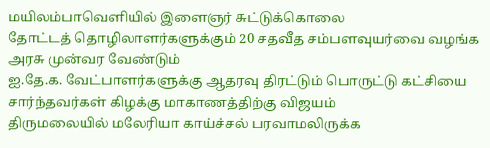மயிலம்பாவெளியில் இளைஞர் சுட்டுக்கொலை
தோட்டத் தொழிலாளர்களுக்கும் 20 சதவீத சம்பளவுயர்வை வழங்க அரசு முன்வர வேண்டும்
ஐ.தே.க. வேட்பாளர்களுக்கு ஆதரவு திரட்டும் பொருட்டு கட்சியை சார்ந்தவர்கள் கிழக்கு மாகாணத்திற்கு விஜயம்
திருமலையில் மலேரியா காய்ச்சல் பரவாமலிருக்க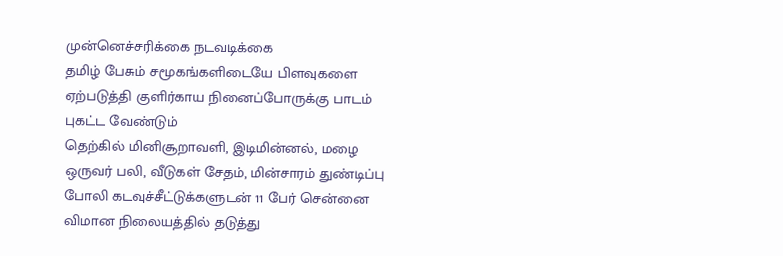முன்னெச்சரிக்கை நடவடிக்கை
தமிழ் பேசும் சமூகங்களிடையே பிளவுகளை ஏற்படுத்தி குளிர்காய நினைப்போருக்கு பாடம் புகட்ட வேண்டும்
தெற்கில் மினிசூறாவளி, இடிமின்னல், மழை ஒருவர் பலி, வீடுகள் சேதம், மின்சாரம் துண்டிப்பு
போலி கடவுச்சீட்டுக்களுடன் 11 பேர் சென்னை விமான நிலையத்தில் தடுத்து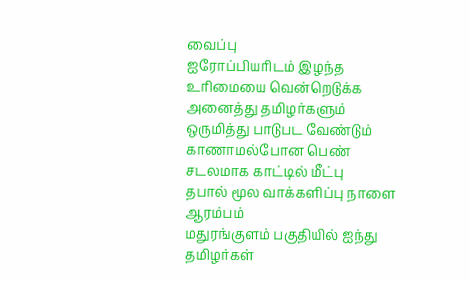வைப்பு
ஐரோப்பியரிடம் இழந்த உரிமையை வென்றெடுக்க அனைத்து தமிழர்களும் ஒருமித்து பாடுபட வேண்டும்
காணாமல்போன பெண் சடலமாக காட்டில் மீட்பு
தபால் மூல வாக்களிப்பு நாளை ஆரம்பம்
மதுரங்குளம் பகுதியில் ஐந்து தமிழர்கள்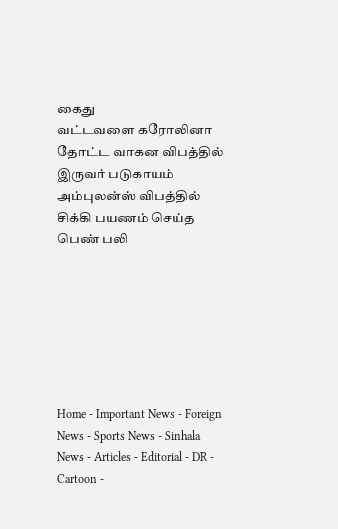கைது
வட்டவளை கரோலினா தோட்ட வாகன விபத்தில் இருவர் படுகாயம்
அம்புலன்ஸ் விபத்தில் சிக்கி பயணம் செய்த பெண் பலி







Home - Important News - Foreign News - Sports News - Sinhala News - Articles - Editorial - DR - Cartoon -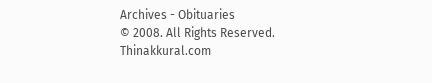Archives - Obituaries
© 2008. All Rights Reserved. Thinakkural.com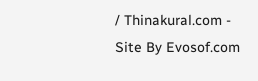/ Thinakural.com - Site By Evosof.com